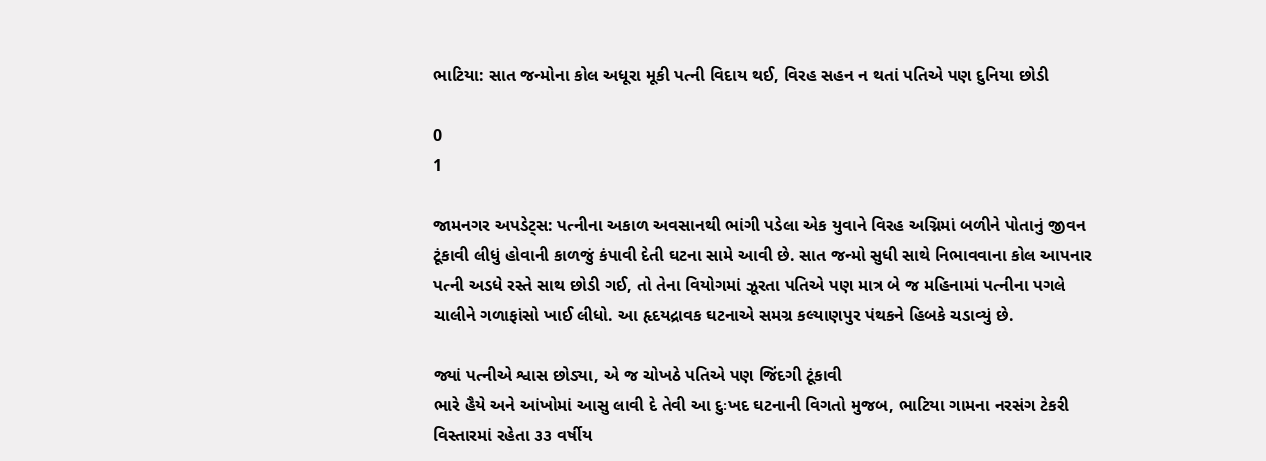ભાટિયા: સાત જન્મોના કોલ અધૂરા મૂકી પત્ની વિદાય થઈ, વિરહ સહન ન થતાં પતિએ પણ દુનિયા છોડી

0
1

જામનગર અપડેટ્સ: પત્નીના અકાળ અવસાનથી ભાંગી પડેલા એક યુવાને વિરહ અગ્નિમાં બળીને પોતાનું જીવન ટૂંકાવી લીધું હોવાની કાળજું કંપાવી દેતી ઘટના સામે આવી છે. સાત જન્મો સુધી સાથે નિભાવવાના કોલ આપનાર પત્ની અડધે રસ્તે સાથ છોડી ગઈ, તો તેના વિયોગમાં ઝૂરતા પતિએ પણ માત્ર બે જ મહિનામાં પત્નીના પગલે ચાલીને ગળાફાંસો ખાઈ લીધો. આ હૃદયદ્રાવક ઘટનાએ સમગ્ર કલ્યાણપુર પંથકને હિબકે ચડાવ્યું છે.

જ્યાં પત્નીએ શ્વાસ છોડ્યા, એ જ ચોખઠે પતિએ પણ જિંદગી ટૂંકાવી
ભારે હૈયે અને આંખોમાં આસુ લાવી દે તેવી આ દુઃખદ ઘટનાની વિગતો મુજબ, ભાટિયા ગામના નરસંગ ટેકરી વિસ્તારમાં રહેતા ૩૩ વર્ષીય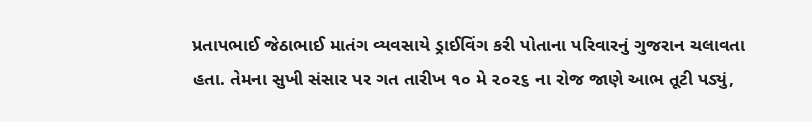પ્રતાપભાઈ જેઠાભાઈ માતંગ વ્યવસાયે ડ્રાઈવિંગ કરી પોતાના પરિવારનું ગુજરાન ચલાવતા હતા. તેમના સુખી સંસાર પર ગત તારીખ ૧૦ મે ૨૦૨૬ ના રોજ જાણે આભ તૂટી પડ્યું,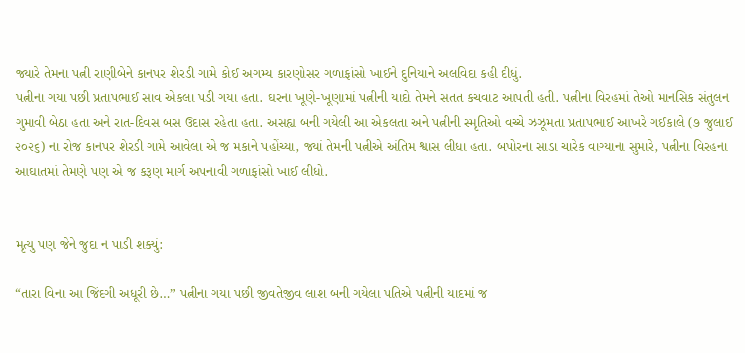જ્યારે તેમના પત્ની રાણીબેને કાનપર શેરડી ગામે કોઈ અગમ્ય કારણોસર ગળાફાંસો ખાઈને દુનિયાને અલવિદા કહી દીધું.
પત્નીના ગયા પછી પ્રતાપભાઈ સાવ એકલા પડી ગયા હતા. ઘરના ખૂણે-ખૂણામાં પત્નીની યાદો તેમને સતત કચવાટ આપતી હતી. પત્નીના વિરહમાં તેઓ માનસિક સંતુલન ગુમાવી બેઠા હતા અને રાત-દિવસ બસ ઉદાસ રહેતા હતા. અસહ્ય બની ગયેલી આ એકલતા અને પત્નીની સ્મૃતિઓ વચ્ચે ઝઝૂમતા પ્રતાપભાઈ આખરે ગઈકાલે (૭ જુલાઈ ૨૦૨૬) ના રોજ કાનપર શેરડી ગામે આવેલા એ જ મકાને પહોંચ્યા, જ્યાં તેમની પત્નીએ અંતિમ શ્વાસ લીધા હતા. બપોરના સાડા ચારેક વાગ્યાના સુમારે, પત્નીના વિરહના આઘાતમાં તેમણે પણ એ જ કરૂણ માર્ગ અપનાવી ગળાફાંસો ખાઈ લીધો.


મૃત્યુ પણ જેને જુદા ન પાડી શક્યું:

“તારા વિના આ જિંદગી અધૂરી છે…” પત્નીના ગયા પછી જીવતેજીવ લાશ બની ગયેલા પતિએ પત્નીની યાદમાં જ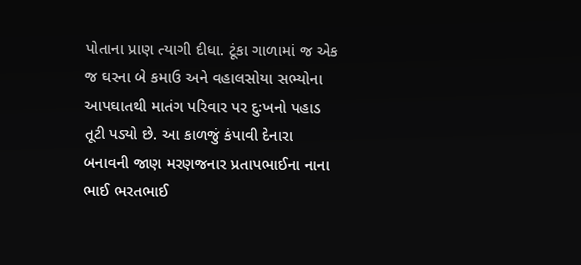પોતાના પ્રાણ ત્યાગી દીધા. ટૂંકા ગાળામાં જ એક જ ઘરના બે કમાઉ અને વહાલસોયા સભ્યોના આપઘાતથી માતંગ પરિવાર પર દુઃખનો પહાડ તૂટી પડ્યો છે. આ કાળજું કંપાવી દેનારા બનાવની જાણ મરણજનાર પ્રતાપભાઈના નાના ભાઈ ભરતભાઈ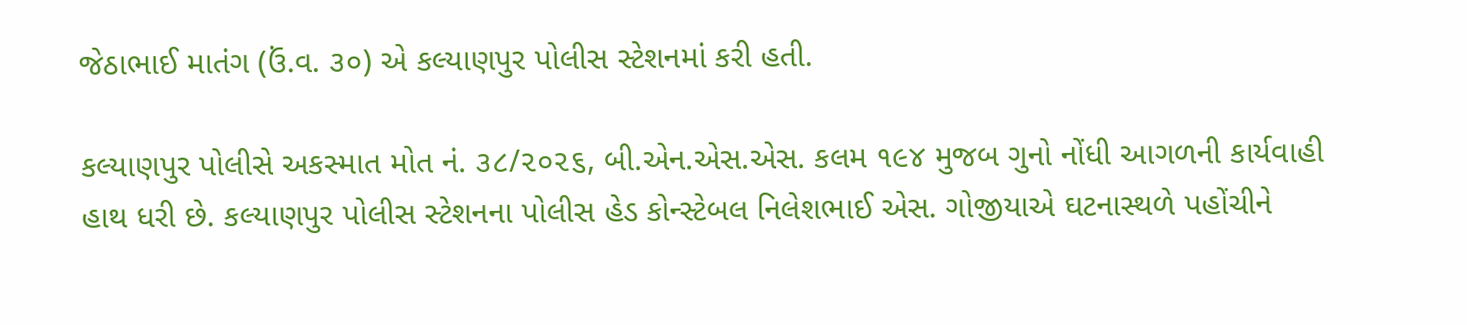જેઠાભાઈ માતંગ (ઉં.વ. ૩૦) એ કલ્યાણપુર પોલીસ સ્ટેશનમાં કરી હતી.

કલ્યાણપુર પોલીસે અકસ્માત મોત નં. ૩૮/૨૦૨૬, બી.એન.એસ.એસ. કલમ ૧૯૪ મુજબ ગુનો નોંધી આગળની કાર્યવાહી હાથ ધરી છે. કલ્યાણપુર પોલીસ સ્ટેશનના પોલીસ હેડ કોન્સ્ટેબલ નિલેશભાઈ એસ. ગોજીયાએ ઘટનાસ્થળે પહોંચીને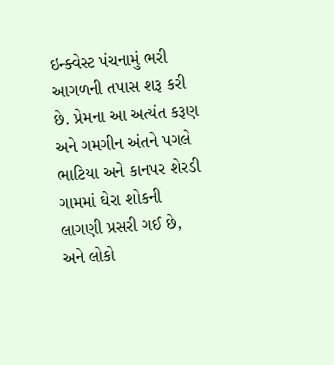ઇન્ક્વેસ્ટ પંચનામું ભરી આગળની તપાસ શરૂ કરી છે. પ્રેમના આ અત્યંત કરૂણ અને ગમગીન અંતને પગલે ભાટિયા અને કાનપર શેરડી ગામમાં ઘેરા શોકની લાગણી પ્રસરી ગઈ છે, અને લોકો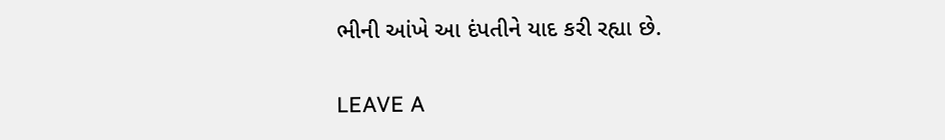ભીની આંખે આ દંપતીને યાદ કરી રહ્યા છે.

LEAVE A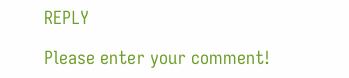REPLY

Please enter your comment!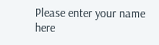Please enter your name here